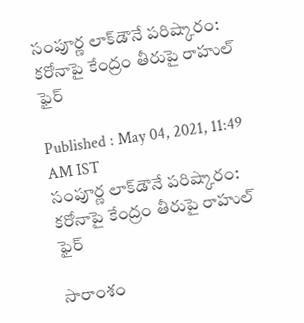సంపూర్ణ లాక్‌డౌనే పరిష్కారం: కరోనాపై కేంద్రం తీరుపై రాహుల్ ఫైర్

Published : May 04, 2021, 11:49 AM IST
సంపూర్ణ లాక్‌డౌనే పరిష్కారం: కరోనాపై కేంద్రం తీరుపై రాహుల్ ఫైర్

సారాంశం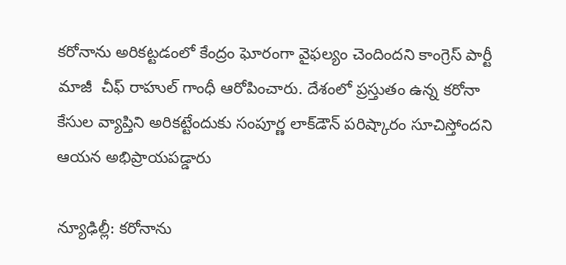కరోనాను అరికట్టడంలో కేంద్రం ఘోరంగా వైఫల్యం చెందిందని కాంగ్రెస్ పార్టీ మాజీ  చీఫ్ రాహుల్ గాంధీ ఆరోపించారు. దేశంలో ప్రస్తుతం ఉన్న కరోనా కేసుల వ్యాప్తిని అరికట్టేందుకు సంపూర్ణ లాక్‌డౌన్ పరిష్కారం సూచిస్తోందని ఆయన అభిప్రాయపడ్డారు

న్యూఢిల్లీ: కరోనాను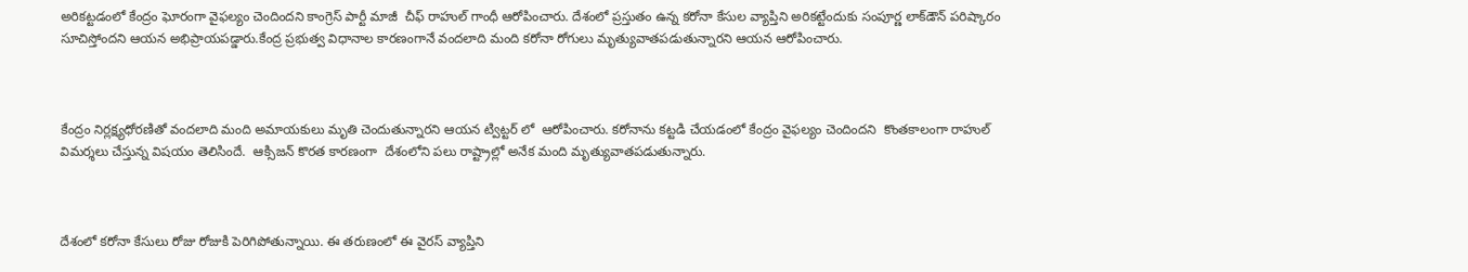అరికట్టడంలో కేంద్రం ఘోరంగా వైఫల్యం చెందిందని కాంగ్రెస్ పార్టీ మాజీ  చీఫ్ రాహుల్ గాంధీ ఆరోపించారు. దేశంలో ప్రస్తుతం ఉన్న కరోనా కేసుల వ్యాప్తిని అరికట్టేందుకు సంపూర్ణ లాక్‌డౌన్ పరిష్కారం సూచిస్తోందని ఆయన అభిప్రాయపడ్డారు.కేంద్ర ప్రభుత్వ విధానాల కారణంగానే వందలాది మంది కరోనా రోగులు మృత్యువాతపడుతున్నారని ఆయన ఆరోపించారు.



కేంద్రం నిర్లక్ష్యధోరణితో వందలాది మంది అమాయకులు మృతి చెందుతున్నారని ఆయన ట్విట్టర్ లో  ఆరోపించారు. కరోనాను కట్టడి చేయడంలో కేంద్రం వైఫల్యం చెందిందని  కొంతకాలంగా రాహుల్ విమర్శలు చేస్తున్న విషయం తెలిసిందే.  ఆక్సిజన్ కొరత కారణంగా  దేశంలోని పలు రాష్ట్రాల్లో అనేక మంది మృత్యువాతపడుతున్నారు.



దేశంలో కరోనా కేసులు రోజు రోజుకి పెరిగిపోతున్నాయి. ఈ తరుణంలో ఈ వైరస్ వ్యాప్తిని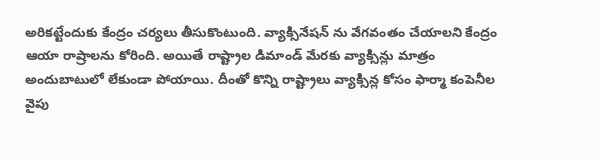అరికట్టేందుకు కేంద్రం చర్యలు తీసుకొంటుంది. వ్యాక్సినేషన్ ను వేగవంతం చేయాలని కేంద్రం ఆయా రాష్రాలను కోరింది. అయితే రాష్ట్రాల డిమాండ్ మేరకు వ్యాక్సిన్లు మాత్రం అందుబాటులో లేకుండా పోయాయి. దీంతో కొన్ని రాష్ట్రాలు వ్యాక్సిన్ల కోసం ఫార్మా కంపెనీల వైపు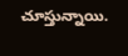చూస్తున్నాయి.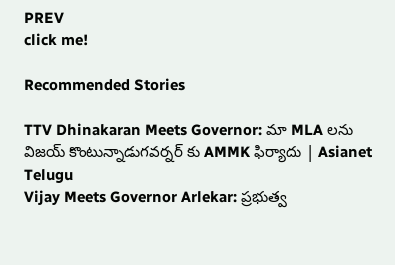PREV
click me!

Recommended Stories

TTV Dhinakaran Meets Governor: మా MLA లను విజయ్ కొంటున్నాడుగవర్నర్ కు AMMK ఫిర్యాదు | Asianet Telugu
Vijay Meets Governor Arlekar: ప్రభుత్వ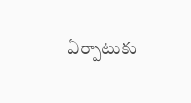ఏర్పాటుకు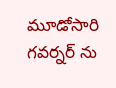మూడోసారి గవర్నర్ ను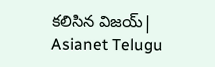కలిసిన విజయ్| Asianet Telugu